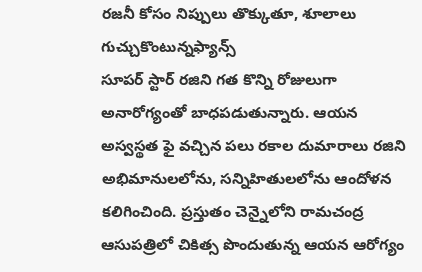రజనీ కోసం నిప్పులు తొక్కుతూ, శూలాలు గుచ్చుకొంటున్నఫ్యాన్స్
సూపర్ స్టార్ రజిని గత కొన్ని రోజులుగా అనారోగ్యంతో బాధపడుతున్నారు. ఆయన అస్వస్థత ఫై వచ్చిన పలు రకాల దుమారాలు రజిని అభిమానులలోను, సన్నిహితులలోను ఆందోళన కలిగించింది. ప్రస్తుతం చెన్నైలోని రామచంద్ర ఆసుపత్రిలో చికిత్స పొందుతున్న ఆయన ఆరోగ్యం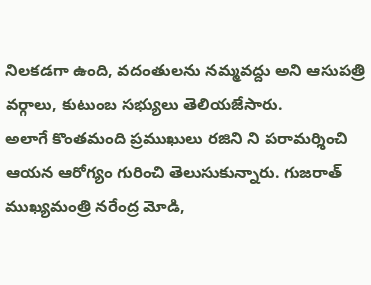నిలకడగా ఉంది, వదంతులను నమ్మవద్దు అని ఆసుపత్రి వర్గాలు, కుటుంబ సభ్యులు తెలియజేసారు.
అలాగే కొంతమంది ప్రముఖులు రజిని ని పరామర్శించి ఆయన ఆరోగ్యం గురించి తెలుసుకున్నారు. గుజరాత్ ముఖ్యమంత్రి నరేంద్ర మోడి,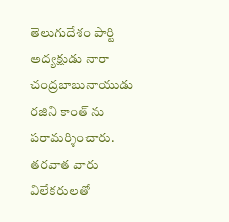తెలుగుదేశం పార్టి అద్యక్షుడు నారా చంద్రబాబునాయుడు రజిని కాంత్ ను పరామర్శించారు. తరవాత వారు విలేకరులతో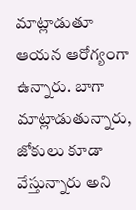మాట్లాడుతూ ఆయన ఆరోగ్యంగా ఉన్నారు. బాగా మాట్లాడుతున్నారు, జోకులు కూడా వేస్తున్నారు అని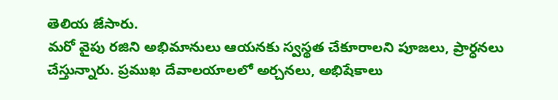తెలియ జేసారు.
మరో వైపు రజిని అభిమానులు ఆయనకు స్వస్థత చేకూరాలని పూజలు, ప్రార్ధనలు చేస్తున్నారు. ప్రముఖ దేవాలయాలలో అర్చనలు, అభిషేకాలు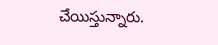చేయిస్తున్నారు.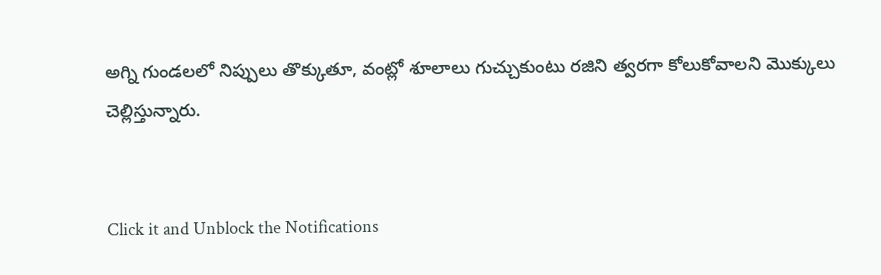అగ్ని గుండలలో నిప్పులు తొక్కుతూ, వంట్లో శూలాలు గుచ్చుకుంటు రజిని త్వరగా కోలుకోవాలని మొక్కులు చెల్లిస్తున్నారు.


Click it and Unblock the Notifications